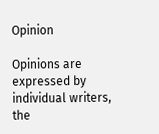Opinion

Opinions are expressed by individual writers, the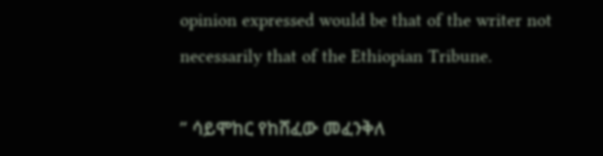opinion expressed would be that of the writer not necessarily that of the Ethiopian Tribune.

” ሳይሞከር የከሸፈው መፈንቅለ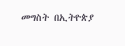መግስት በኢትዮጵያ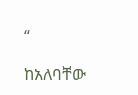“

ከአለባቸው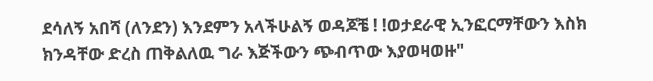ደሳለኝ አበሻ (ለንደን) እንደምን አላችሁልኝ ወዳጆቼ ! !ወታደራዊ ኢንፎርማቸውን እስክ ክንዳቸው ድረስ ጠቅልለዉ ግራ እጅችውን ጭብጥው እያወዛወዙ"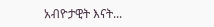አብዮታዊት እናት...